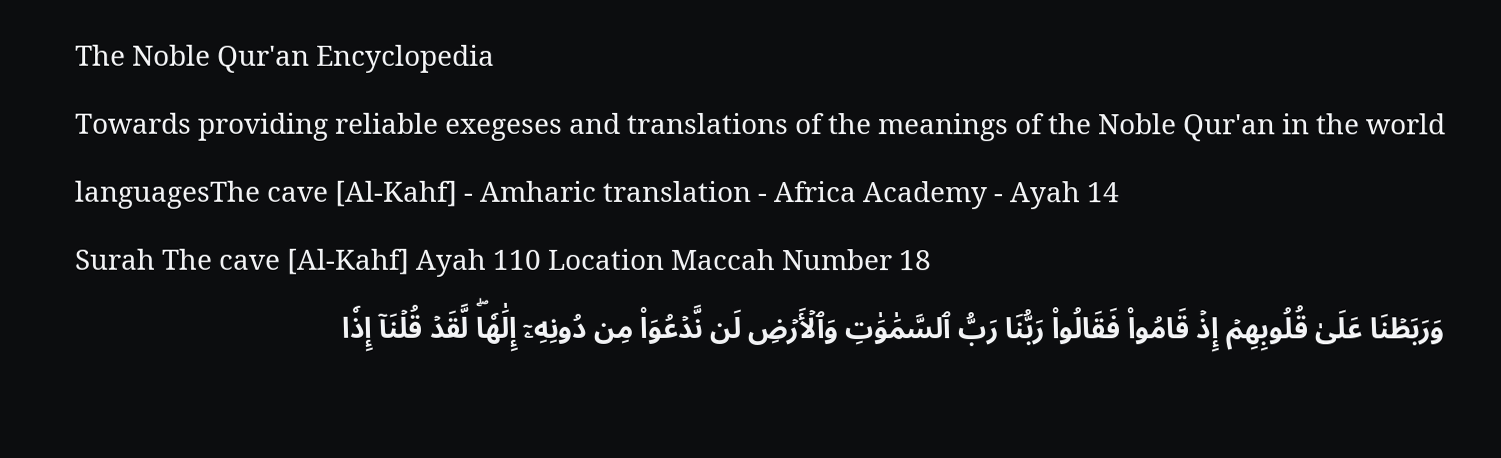The Noble Qur'an Encyclopedia
Towards providing reliable exegeses and translations of the meanings of the Noble Qur'an in the world languagesThe cave [Al-Kahf] - Amharic translation - Africa Academy - Ayah 14
Surah The cave [Al-Kahf] Ayah 110 Location Maccah Number 18
وَرَبَطۡنَا عَلَىٰ قُلُوبِهِمۡ إِذۡ قَامُواْ فَقَالُواْ رَبُّنَا رَبُّ ٱلسَّمَٰوَٰتِ وَٱلۡأَرۡضِ لَن نَّدۡعُوَاْ مِن دُونِهِۦٓ إِلَٰهٗاۖ لَّقَدۡ قُلۡنَآ إِذٗا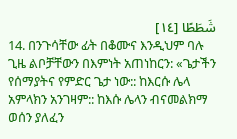شَطَطًا [١٤]
14. በንጉሳቸው ፊት በቆሙና እንዲህም ባሉ ጊዜ ልቦቻቸውን በእምነት አጠነከርን: «ጌታችን የሰማያትና የምድር ጌታ ነው:: ከእርሱ ሌላ አምላክን አንገዛም:: ከእሱ ሌላን ብናመልክማ ወሰን ያለፈን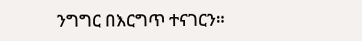ንግግር በእርግጥ ተናገርን።